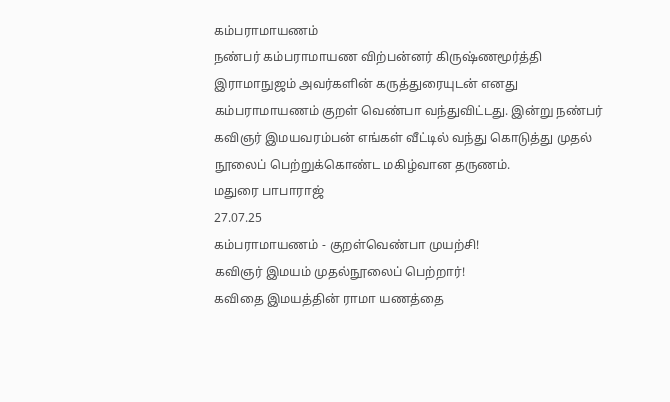கம்பராமாயணம்
நண்பர் கம்பராமாயண விற்பன்னர் கிருஷ்ணமூர்த்தி இராமாநுஜம் அவர்களின் கருத்துரையுடன் எனது கம்பராமாயணம் குறள் வெண்பா வந்துவிட்டது. இன்று நண்பர் கவிஞர் இமயவரம்பன் எங்கள் வீட்டில் வந்து கொடுத்து முதல் நூலைப் பெற்றுக்கொண்ட மகிழ்வான தருணம்.
மதுரை பாபாராஜ்
27.07.25
கம்பராமாயணம் - குறள்வெண்பா முயற்சி!
கவிஞர் இமயம் முதல்நூலைப் பெற்றார்!
கவிதை இமயத்தின் ராமா யணத்தை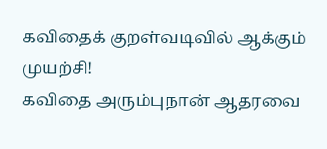கவிதைக் குறள்வடிவில் ஆக்கும் முயற்சி!
கவிதை அரும்புநான் ஆதரவை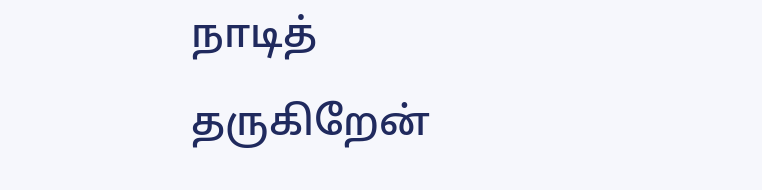நாடித்
தருகிறேன்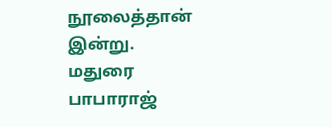நூலைத்தான் இன்று.
மதுரை பாபாராஜ்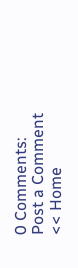0 Comments:
Post a Comment
<< Home